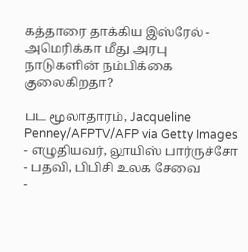கத்தாரை தாக்கிய இஸ்ரேல் - அமெரிக்கா மீது அரபு நாடுகளின் நம்பிக்கை குலைகிறதா?

பட மூலாதாரம், Jacqueline Penney/AFPTV/AFP via Getty Images
- எழுதியவர், லூயிஸ் பார்ருச்சோ
- பதவி, பிபிசி உலக சேவை
-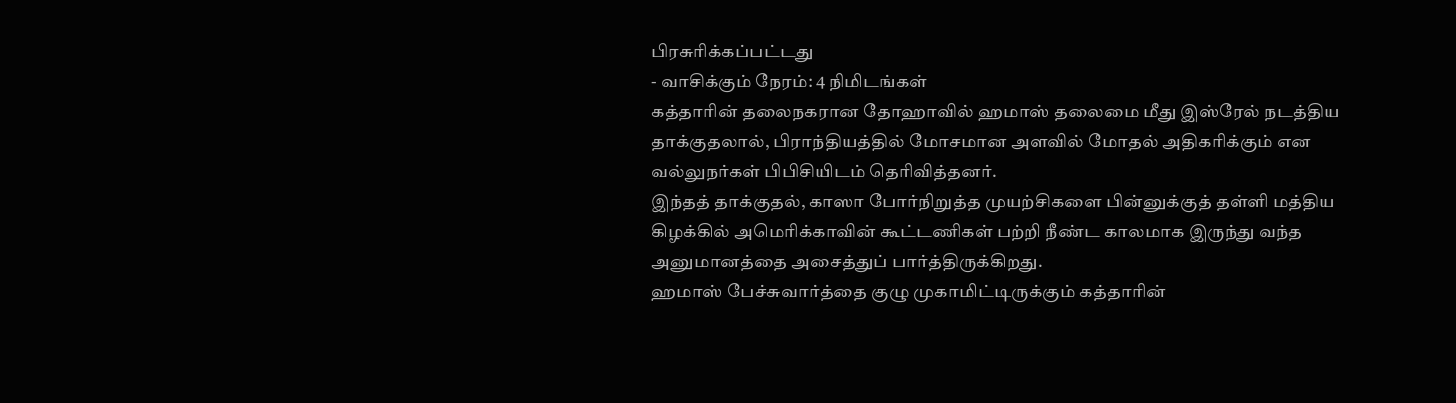பிரசுரிக்கப்பட்டது
- வாசிக்கும் நேரம்: 4 நிமிடங்கள்
கத்தாரின் தலைநகரான தோஹாவில் ஹமாஸ் தலைமை மீது இஸ்ரேல் நடத்திய தாக்குதலால், பிராந்தியத்தில் மோசமான அளவில் மோதல் அதிகரிக்கும் என வல்லுநர்கள் பிபிசியிடம் தெரிவித்தனர்.
இந்தத் தாக்குதல், காஸா போர்நிறுத்த முயற்சிகளை பின்னுக்குத் தள்ளி மத்திய கிழக்கில் அமெரிக்காவின் கூட்டணிகள் பற்றி நீண்ட காலமாக இருந்து வந்த அனுமானத்தை அசைத்துப் பார்த்திருக்கிறது.
ஹமாஸ் பேச்சுவார்த்தை குழு முகாமிட்டிருக்கும் கத்தாரின்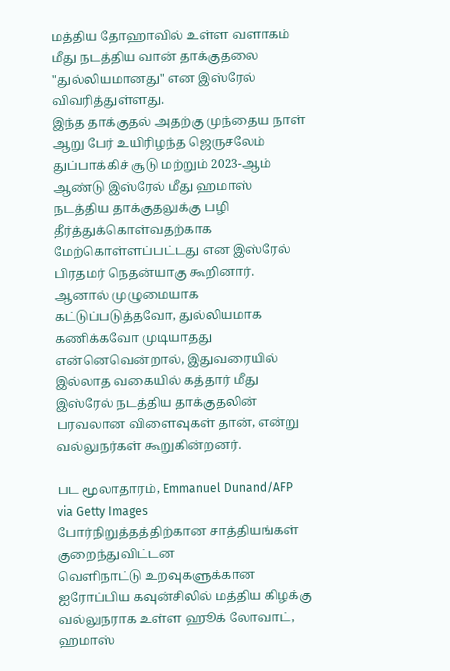மத்திய தோஹாவில் உள்ள வளாகம் மீது நடத்திய வான் தாக்குதலை "துல்லியமானது" என இஸ்ரேல் விவரித்துள்ளது.
இந்த தாக்குதல் அதற்கு முந்தைய நாள் ஆறு பேர் உயிரிழந்த ஜெருசலேம் துப்பாக்கிச் சூடு மற்றும் 2023-ஆம் ஆண்டு இஸ்ரேல் மீது ஹமாஸ் நடத்திய தாக்குதலுக்கு பழி தீர்த்துக்கொள்வதற்காக மேற்கொள்ளப்பட்டது என இஸ்ரேல் பிரதமர் நெதன்யாகு கூறினார்.
ஆனால் முழுமையாக கட்டுப்படுத்தவோ, துல்லியமாக கணிக்கவோ முடியாதது என்னெவென்றால், இதுவரையில் இல்லாத வகையில் கத்தார் மீது இஸ்ரேல் நடத்திய தாக்குதலின் பரவலான விளைவுகள் தான், என்று வல்லுநர்கள் கூறுகின்றனர்.

பட மூலாதாரம், Emmanuel Dunand/AFP via Getty Images
போர்நிறுத்தத்திற்கான சாத்தியங்கள் குறைந்துவிட்டன
வெளிநாட்டு உறவுகளுக்கான ஐரோப்பிய கவுன்சிலில் மத்திய கிழக்கு வல்லுநராக உள்ள ஹூக் லோவாட், ஹமாஸ்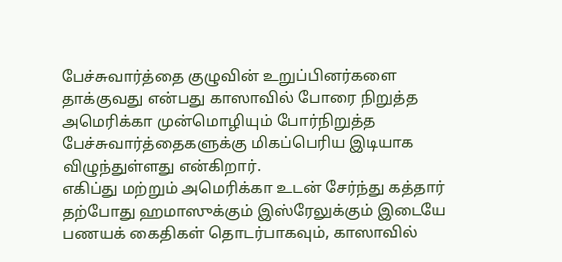பேச்சுவார்த்தை குழுவின் உறுப்பினர்களை தாக்குவது என்பது காஸாவில் போரை நிறுத்த அமெரிக்கா முன்மொழியும் போர்நிறுத்த பேச்சுவார்த்தைகளுக்கு மிகப்பெரிய இடியாக விழுந்துள்ளது என்கிறார்.
எகிப்து மற்றும் அமெரிக்கா உடன் சேர்ந்து கத்தார் தற்போது ஹமாஸுக்கும் இஸ்ரேலுக்கும் இடையே பணயக் கைதிகள் தொடர்பாகவும், காஸாவில்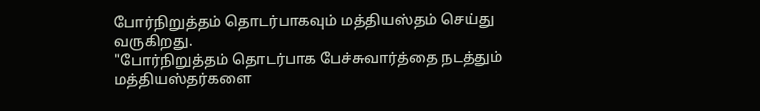போர்நிறுத்தம் தொடர்பாகவும் மத்தியஸ்தம் செய்து வருகிறது.
"போர்நிறுத்தம் தொடர்பாக பேச்சுவார்த்தை நடத்தும் மத்தியஸ்தர்களை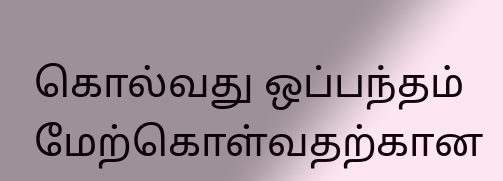கொல்வது ஒப்பந்தம் மேற்கொள்வதற்கான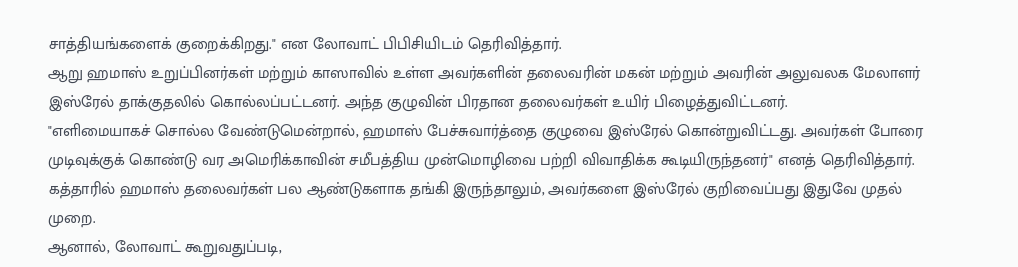சாத்தியங்களைக் குறைக்கிறது." என லோவாட் பிபிசியிடம் தெரிவித்தார்.
ஆறு ஹமாஸ் உறுப்பினர்கள் மற்றும் காஸாவில் உள்ள அவர்களின் தலைவரின் மகன் மற்றும் அவரின் அலுவலக மேலாளர் இஸ்ரேல் தாக்குதலில் கொல்லப்பட்டனர். அந்த குழுவின் பிரதான தலைவர்கள் உயிர் பிழைத்துவிட்டனர்.
"எளிமையாகச் சொல்ல வேண்டுமென்றால், ஹமாஸ் பேச்சுவார்த்தை குழுவை இஸ்ரேல் கொன்றுவிட்டது. அவர்கள் போரை முடிவுக்குக் கொண்டு வர அமெரிக்காவின் சமீபத்திய முன்மொழிவை பற்றி விவாதிக்க கூடியிருந்தனர்" எனத் தெரிவித்தார்.
கத்தாரில் ஹமாஸ் தலைவர்கள் பல ஆண்டுகளாக தங்கி இருந்தாலும், அவர்களை இஸ்ரேல் குறிவைப்பது இதுவே முதல் முறை.
ஆனால், லோவாட் கூறுவதுப்படி,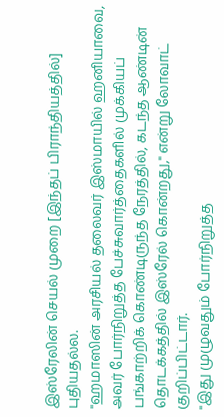இஸ்ரேலின் செயல் முறை [இந்தப் பிராந்தியத்தில்] புதியதல்ல.
"ஹமாஸின் அரசியல் தலைவர் இஸ்மாயில் ஹனியாவை, அவர் போர்நிறுத்த பேச்சுவார்த்தைகளில் முக்கியப் பங்காற்றிக் கொண்டிருந்த நேரத்தில், கடந்த ஆண்டின் தொடக்கத்தில் இஸ்ரேல் கொன்றது," என்று லோவாட் குறிப்பிட்டார்.
"இது முழுவதும் போர்நிறுத்த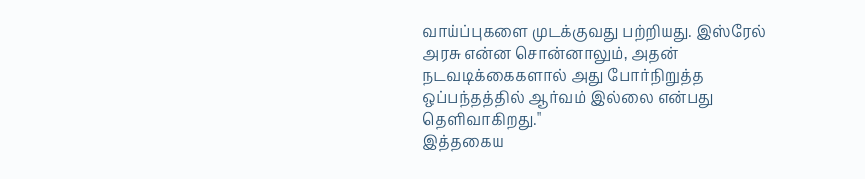வாய்ப்புகளை முடக்குவது பற்றியது. இஸ்ரேல் அரசு என்ன சொன்னாலும், அதன் நடவடிக்கைகளால் அது போர்நிறுத்த ஒப்பந்தத்தில் ஆர்வம் இல்லை என்பது தெளிவாகிறது."
இத்தகைய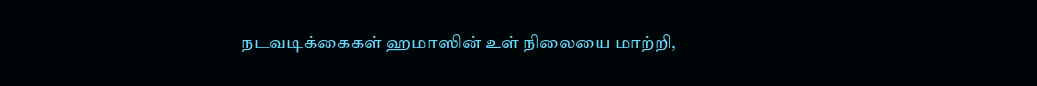நடவடிக்கைகள் ஹமாஸின் உள் நிலையை மாற்றி,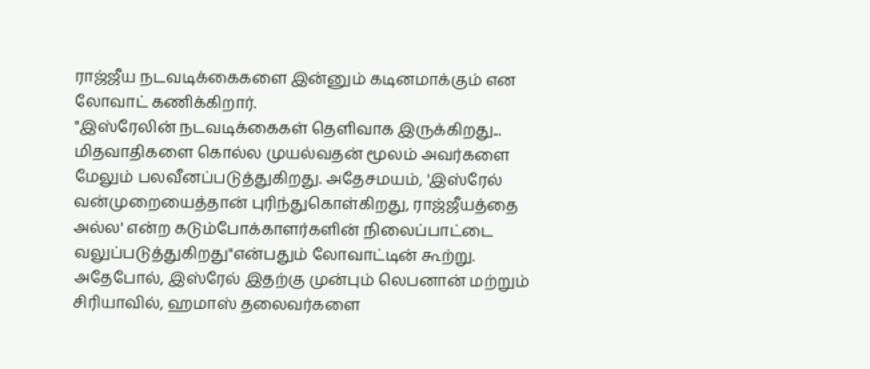ராஜ்ஜீய நடவடிக்கைகளை இன்னும் கடினமாக்கும் என லோவாட் கணிக்கிறார்.
"இஸ்ரேலின் நடவடிக்கைகள் தெளிவாக இருக்கிறது... மிதவாதிகளை கொல்ல முயல்வதன் மூலம் அவர்களை மேலும் பலவீனப்படுத்துகிறது. அதேசமயம், 'இஸ்ரேல் வன்முறையைத்தான் புரிந்துகொள்கிறது, ராஜ்ஜீயத்தை அல்ல' என்ற கடும்போக்காளர்களின் நிலைப்பாட்டை வலுப்படுத்துகிறது"என்பதும் லோவாட்டின் கூற்று.
அதேபோல், இஸ்ரேல் இதற்கு முன்பும் லெபனான் மற்றும் சிரியாவில், ஹமாஸ் தலைவர்களை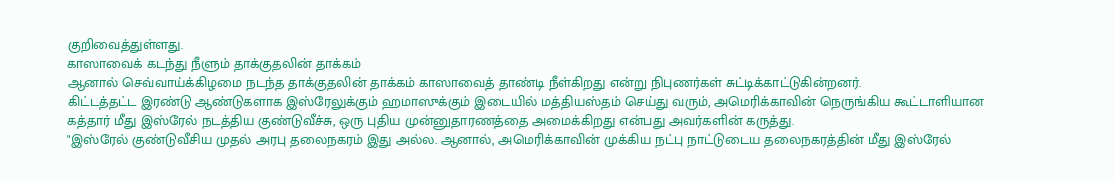குறிவைத்துள்ளது.
காஸாவைக் கடந்து நீளும் தாக்குதலின் தாக்கம்
ஆனால் செவ்வாய்க்கிழமை நடந்த தாக்குதலின் தாக்கம் காஸாவைத் தாண்டி நீள்கிறது என்று நிபுணர்கள் சுட்டிக்காட்டுகின்றனர்.
கிட்டத்தட்ட இரண்டு ஆண்டுகளாக இஸ்ரேலுக்கும் ஹமாஸுக்கும் இடையில் மத்தியஸ்தம் செய்து வரும், அமெரிக்காவின் நெருங்கிய கூட்டாளியான கத்தார் மீது இஸ்ரேல் நடத்திய குண்டுவீச்சு, ஒரு புதிய முன்னுதாரணத்தை அமைக்கிறது என்பது அவர்களின் கருத்து.
"இஸ்ரேல் குண்டுவீசிய முதல் அரபு தலைநகரம் இது அல்ல. ஆனால், அமெரிக்காவின் முக்கிய நட்பு நாட்டுடைய தலைநகரத்தின் மீது இஸ்ரேல்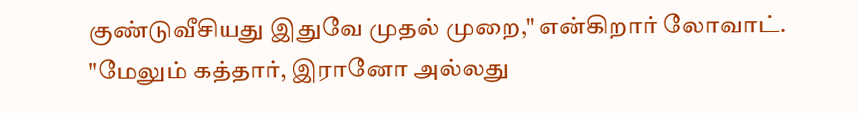குண்டுவீசியது இதுவே முதல் முறை," என்கிறார் லோவாட்.
"மேலும் கத்தார், இரானோ அல்லது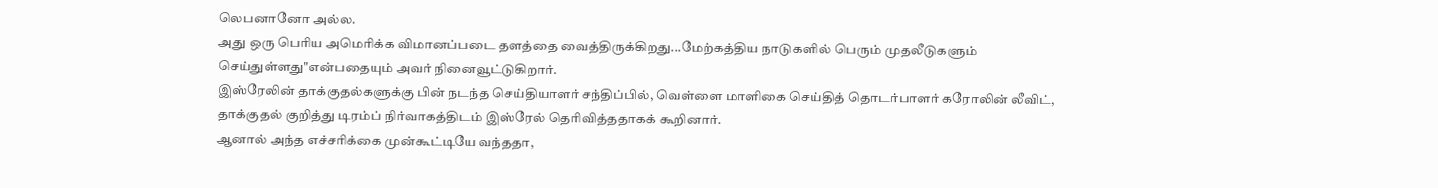லெபனானோ அல்ல.
அது ஒரு பெரிய அமெரிக்க விமானப்படை தளத்தை வைத்திருக்கிறது...மேற்கத்திய நாடுகளில் பெரும் முதலீடுகளும் செய்துள்ளது"என்பதையும் அவர் நினைவூட்டுகிறார்.
இஸ்ரேலின் தாக்குதல்களுக்கு பின் நடந்த செய்தியாளர் சந்திப்பில், வெள்ளை மாளிகை செய்தித் தொடர்பாளர் கரோலின் லீவிட், தாக்குதல் குறித்து டிரம்ப் நிர்வாகத்திடம் இஸ்ரேல் தெரிவித்ததாகக் கூறினார்.
ஆனால் அந்த எச்சரிக்கை முன்கூட்டியே வந்ததா,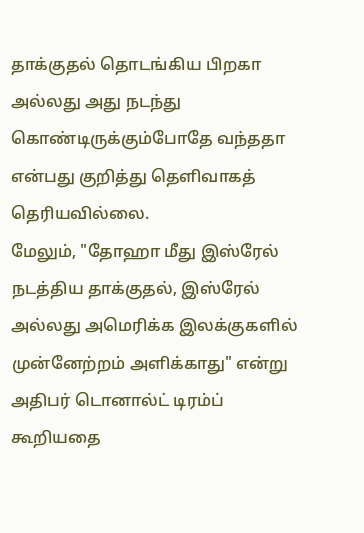தாக்குதல் தொடங்கிய பிறகா அல்லது அது நடந்து கொண்டிருக்கும்போதே வந்ததா என்பது குறித்து தெளிவாகத் தெரியவில்லை.
மேலும், "தோஹா மீது இஸ்ரேல் நடத்திய தாக்குதல், இஸ்ரேல் அல்லது அமெரிக்க இலக்குகளில் முன்னேற்றம் அளிக்காது" என்று அதிபர் டொனால்ட் டிரம்ப் கூறியதை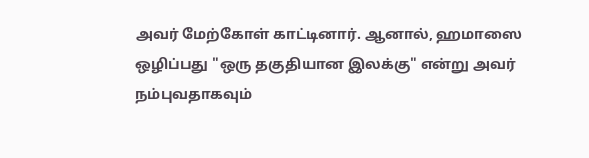அவர் மேற்கோள் காட்டினார். ஆனால், ஹமாஸை ஒழிப்பது "ஒரு தகுதியான இலக்கு" என்று அவர் நம்புவதாகவும்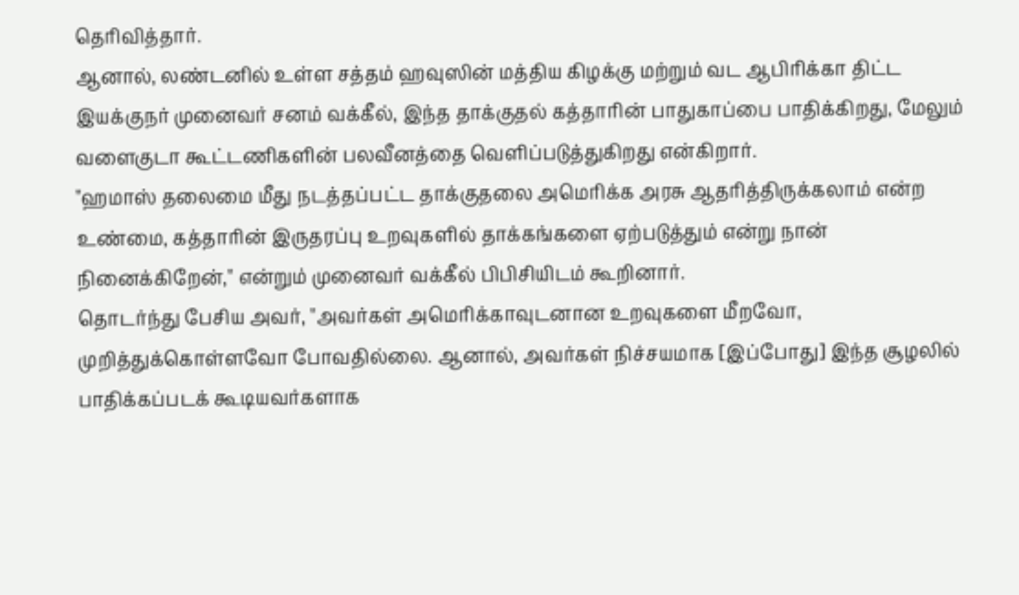தெரிவித்தார்.
ஆனால், லண்டனில் உள்ள சத்தம் ஹவுஸின் மத்திய கிழக்கு மற்றும் வட ஆபிரிக்கா திட்ட இயக்குநர் முனைவர் சனம் வக்கீல், இந்த தாக்குதல் கத்தாரின் பாதுகாப்பை பாதிக்கிறது, மேலும் வளைகுடா கூட்டணிகளின் பலவீனத்தை வெளிப்படுத்துகிறது என்கிறார்.
"ஹமாஸ் தலைமை மீது நடத்தப்பட்ட தாக்குதலை அமெரிக்க அரசு ஆதரித்திருக்கலாம் என்ற உண்மை, கத்தாரின் இருதரப்பு உறவுகளில் தாக்கங்களை ஏற்படுத்தும் என்று நான் நினைக்கிறேன்," என்றும் முனைவர் வக்கீல் பிபிசியிடம் கூறினார்.
தொடர்ந்து பேசிய அவர், "அவர்கள் அமெரிக்காவுடனான உறவுகளை மீறவோ, முறித்துக்கொள்ளவோ போவதில்லை. ஆனால், அவர்கள் நிச்சயமாக [இப்போது] இந்த சூழலில் பாதிக்கப்படக் கூடியவர்களாக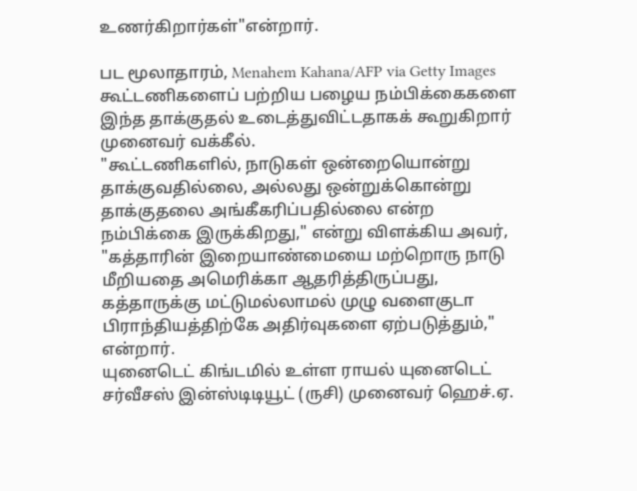உணர்கிறார்கள்"என்றார்.

பட மூலாதாரம், Menahem Kahana/AFP via Getty Images
கூட்டணிகளைப் பற்றிய பழைய நம்பிக்கைகளை இந்த தாக்குதல் உடைத்துவிட்டதாகக் கூறுகிறார் முனைவர் வக்கீல்.
"கூட்டணிகளில், நாடுகள் ஒன்றையொன்று தாக்குவதில்லை, அல்லது ஒன்றுக்கொன்று தாக்குதலை அங்கீகரிப்பதில்லை என்ற நம்பிக்கை இருக்கிறது," என்று விளக்கிய அவர்,
"கத்தாரின் இறையாண்மையை மற்றொரு நாடு மீறியதை அமெரிக்கா ஆதரித்திருப்பது, கத்தாருக்கு மட்டுமல்லாமல் முழு வளைகுடா பிராந்தியத்திற்கே அதிர்வுகளை ஏற்படுத்தும்," என்றார்.
யுனைடெட் கிங்டமில் உள்ள ராயல் யுனைடெட் சர்வீசஸ் இன்ஸ்டிடியூட் (ருசி) முனைவர் ஹெச்.ஏ.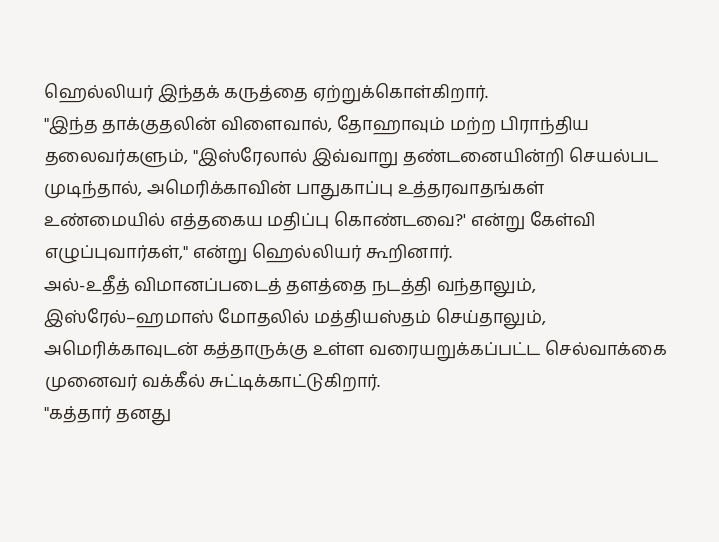ஹெல்லியர் இந்தக் கருத்தை ஏற்றுக்கொள்கிறார்.
"இந்த தாக்குதலின் விளைவால், தோஹாவும் மற்ற பிராந்திய தலைவர்களும், "இஸ்ரேலால் இவ்வாறு தண்டனையின்றி செயல்பட முடிந்தால், அமெரிக்காவின் பாதுகாப்பு உத்தரவாதங்கள் உண்மையில் எத்தகைய மதிப்பு கொண்டவை?' என்று கேள்வி எழுப்புவார்கள்," என்று ஹெல்லியர் கூறினார்.
அல்-உதீத் விமானப்படைத் தளத்தை நடத்தி வந்தாலும், இஸ்ரேல்–ஹமாஸ் மோதலில் மத்தியஸ்தம் செய்தாலும், அமெரிக்காவுடன் கத்தாருக்கு உள்ள வரையறுக்கப்பட்ட செல்வாக்கை முனைவர் வக்கீல் சுட்டிக்காட்டுகிறார்.
"கத்தார் தனது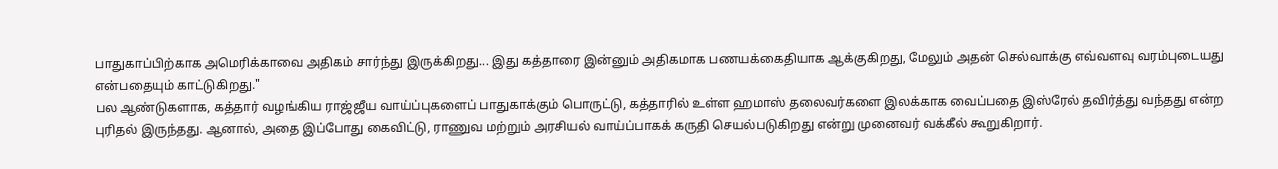பாதுகாப்பிற்காக அமெரிக்காவை அதிகம் சார்ந்து இருக்கிறது... இது கத்தாரை இன்னும் அதிகமாக பணயக்கைதியாக ஆக்குகிறது, மேலும் அதன் செல்வாக்கு எவ்வளவு வரம்புடையது என்பதையும் காட்டுகிறது."
பல ஆண்டுகளாக, கத்தார் வழங்கிய ராஜ்ஜீய வாய்ப்புகளைப் பாதுகாக்கும் பொருட்டு, கத்தாரில் உள்ள ஹமாஸ் தலைவர்களை இலக்காக வைப்பதை இஸ்ரேல் தவிர்த்து வந்தது என்ற புரிதல் இருந்தது. ஆனால், அதை இப்போது கைவிட்டு, ராணுவ மற்றும் அரசியல் வாய்ப்பாகக் கருதி செயல்படுகிறது என்று முனைவர் வக்கீல் கூறுகிறார்.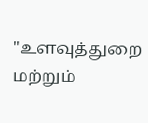"உளவுத்துறை மற்றும்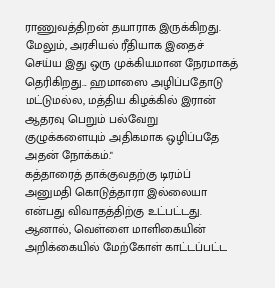ராணுவத்திறன் தயாராக இருக்கிறது. மேலும், அரசியல் ரீதியாக இதைச் செய்ய இது ஒரு முக்கியமான நேரமாகத் தெரிகிறது... ஹமாஸை அழிப்பதோடு மட்டுமல்ல, மத்திய கிழக்கில் இரான் ஆதரவு பெறும் பல்வேறு குழுக்களையும் அதிகமாக ஒழிப்பதே அதன் நோக்கம்."
கத்தாரைத் தாக்குவதற்கு டிரம்ப் அனுமதி கொடுத்தாரா இல்லையா என்பது விவாதத்திற்கு உட்பட்டது. ஆனால், வெள்ளை மாளிகையின் அறிக்கையில் மேற்கோள் காட்டப்பட்ட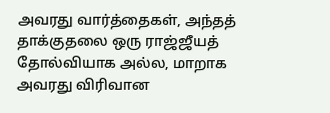அவரது வார்த்தைகள், அந்தத் தாக்குதலை ஒரு ராஜ்ஜீயத் தோல்வியாக அல்ல, மாறாக அவரது விரிவான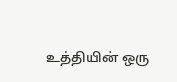உத்தியின் ஒரு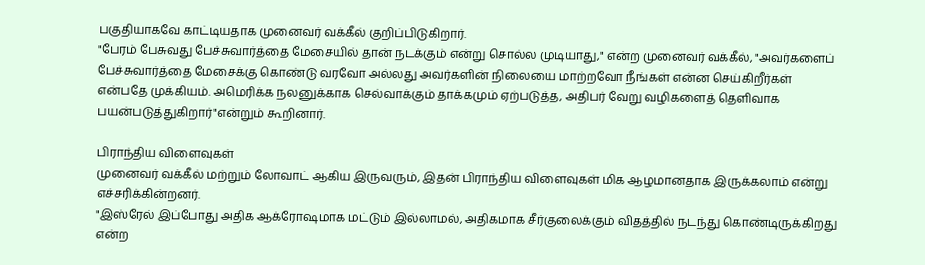பகுதியாகவே காட்டியதாக முனைவர் வக்கீல் குறிப்பிடுகிறார்.
"பேரம் பேசுவது பேச்சுவார்த்தை மேசையில் தான் நடக்கும் என்று சொல்ல முடியாது," என்ற முனைவர் வக்கீல், "அவர்களைப் பேச்சுவார்த்தை மேசைக்கு கொண்டு வரவோ அல்லது அவர்களின் நிலையை மாற்றவோ நீங்கள் என்ன செய்கிறீர்கள் என்பதே முக்கியம். அமெரிக்க நலனுக்காக செல்வாக்கும் தாக்கமும் ஏற்படுத்த, அதிபர் வேறு வழிகளைத் தெளிவாக பயன்படுத்துகிறார்"என்றும் கூறினார்.

பிராந்திய விளைவுகள்
முனைவர் வக்கீல் மற்றும் லோவாட் ஆகிய இருவரும், இதன் பிராந்திய விளைவுகள் மிக ஆழமானதாக இருக்கலாம் என்று எச்சரிக்கின்றனர்.
"இஸ்ரேல் இப்போது அதிக ஆக்ரோஷமாக மட்டும் இல்லாமல், அதிகமாக சீர்குலைக்கும் விதத்தில் நடந்து கொண்டிருக்கிறது என்ற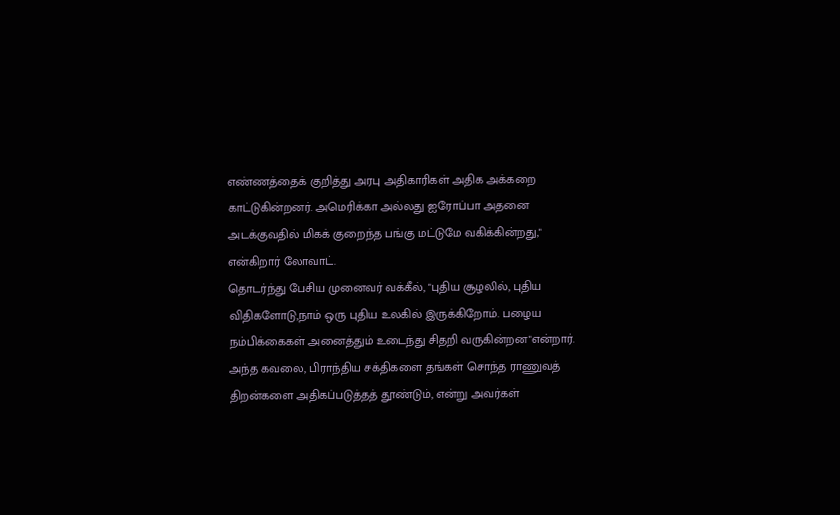எண்ணத்தைக் குறித்து அரபு அதிகாரிகள் அதிக அக்கறை காட்டுகின்றனர். அமெரிக்கா அல்லது ஐரோப்பா அதனை அடக்குவதில் மிகக் குறைந்த பங்கு மட்டுமே வகிக்கின்றது," என்கிறார் லோவாட்.
தொடர்ந்து பேசிய முனைவர் வக்கீல், "புதிய சூழலில், புதிய விதிகளோடு,நாம் ஒரு புதிய உலகில் இருக்கிறோம். பழைய நம்பிக்கைகள் அனைத்தும் உடைந்து சிதறி வருகின்றன"என்றார்.
அந்த கவலை, பிராந்திய சக்திகளை தங்கள் சொந்த ராணுவத் திறன்களை அதிகப்படுத்தத் தூண்டும், என்று அவர்கள்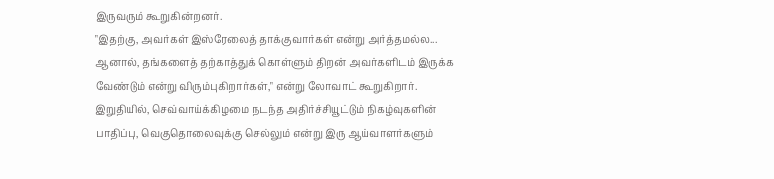இருவரும் கூறுகின்றனர்.
"இதற்கு, அவர்கள் இஸ்ரேலைத் தாக்குவார்கள் என்று அர்த்தமல்ல... ஆனால், தங்களைத் தற்காத்துக் கொள்ளும் திறன் அவர்களிடம் இருக்க வேண்டும் என்று விரும்புகிறார்கள்," என்று லோவாட் கூறுகிறார்.
இறுதியில், செவ்வாய்க்கிழமை நடந்த அதிர்ச்சியூட்டும் நிகழ்வுகளின் பாதிப்பு, வெகுதொலைவுக்கு செல்லும் என்று இரு ஆய்வாளர்களும்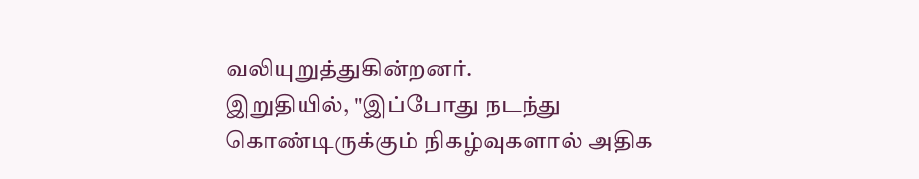வலியுறுத்துகின்றனர்.
இறுதியில், "இப்போது நடந்து கொண்டிருக்கும் நிகழ்வுகளால் அதிக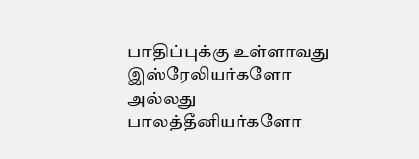பாதிப்புக்கு உள்ளாவது இஸ்ரேலியர்களோ அல்லது பாலத்தீனியர்களோ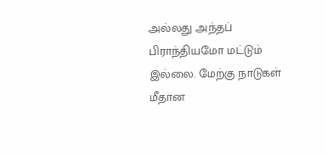அல்லது அந்தப் பிராந்தியமோ மட்டும் இல்லை. மேற்கு நாடுகள் மீதான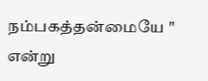நம்பகத்தன்மையே " என்று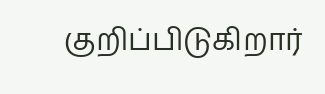குறிப்பிடுகிறார்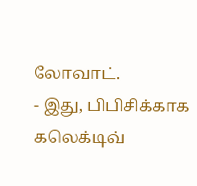லோவாட்.
- இது, பிபிசிக்காக கலெக்டிவ்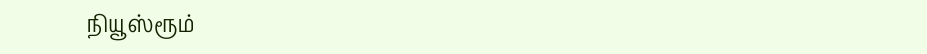நியூஸ்ரூம்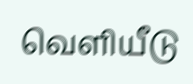வெளியீடு